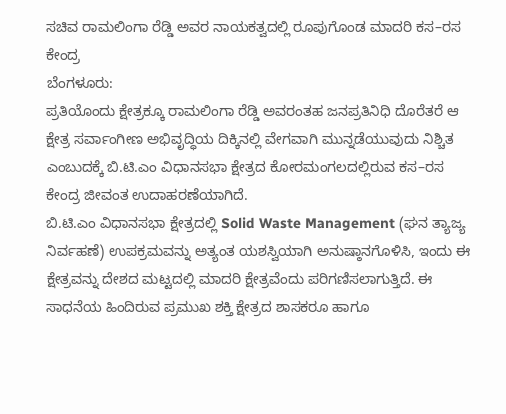ಸಚಿವ ರಾಮಲಿಂಗಾ ರೆಡ್ಡಿ ಅವರ ನಾಯಕತ್ವದಲ್ಲಿ ರೂಪುಗೊಂಡ ಮಾದರಿ ಕಸ–ರಸ ಕೇಂದ್ರ
ಬೆಂಗಳೂರು:
ಪ್ರತಿಯೊಂದು ಕ್ಷೇತ್ರಕ್ಕೂ ರಾಮಲಿಂಗಾ ರೆಡ್ಡಿ ಅವರಂತಹ ಜನಪ್ರತಿನಿಧಿ ದೊರೆತರೆ ಆ ಕ್ಷೇತ್ರ ಸರ್ವಾಂಗೀಣ ಅಭಿವೃದ್ಧಿಯ ದಿಕ್ಕಿನಲ್ಲಿ ವೇಗವಾಗಿ ಮುನ್ನಡೆಯುವುದು ನಿಶ್ಚಿತ ಎಂಬುದಕ್ಕೆ ಬಿ.ಟಿ.ಎಂ ವಿಧಾನಸಭಾ ಕ್ಷೇತ್ರದ ಕೋರಮಂಗಲದಲ್ಲಿರುವ ಕಸ–ರಸ ಕೇಂದ್ರ ಜೀವಂತ ಉದಾಹರಣೆಯಾಗಿದೆ.
ಬಿ.ಟಿ.ಎಂ ವಿಧಾನಸಭಾ ಕ್ಷೇತ್ರದಲ್ಲಿ Solid Waste Management (ಘನ ತ್ಯಾಜ್ಯ ನಿರ್ವಹಣೆ) ಉಪಕ್ರಮವನ್ನು ಅತ್ಯಂತ ಯಶಸ್ವಿಯಾಗಿ ಅನುಷ್ಠಾನಗೊಳಿಸಿ, ಇಂದು ಈ ಕ್ಷೇತ್ರವನ್ನು ದೇಶದ ಮಟ್ಟದಲ್ಲಿ ಮಾದರಿ ಕ್ಷೇತ್ರವೆಂದು ಪರಿಗಣಿಸಲಾಗುತ್ತಿದೆ. ಈ ಸಾಧನೆಯ ಹಿಂದಿರುವ ಪ್ರಮುಖ ಶಕ್ತಿ ಕ್ಷೇತ್ರದ ಶಾಸಕರೂ ಹಾಗೂ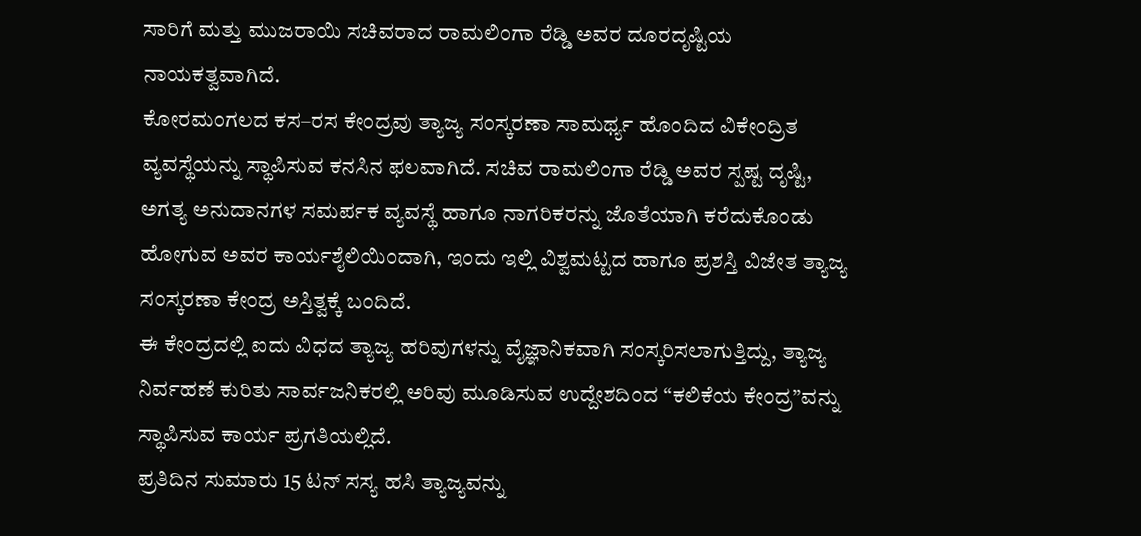ಸಾರಿಗೆ ಮತ್ತು ಮುಜರಾಯಿ ಸಚಿವರಾದ ರಾಮಲಿಂಗಾ ರೆಡ್ಡಿ ಅವರ ದೂರದೃಷ್ಟಿಯ ನಾಯಕತ್ವವಾಗಿದೆ.
ಕೋರಮಂಗಲದ ಕಸ–ರಸ ಕೇಂದ್ರವು ತ್ಯಾಜ್ಯ ಸಂಸ್ಕರಣಾ ಸಾಮರ್ಥ್ಯ ಹೊಂದಿದ ವಿಕೇಂದ್ರಿತ ವ್ಯವಸ್ಥೆಯನ್ನು ಸ್ಥಾಪಿಸುವ ಕನಸಿನ ಫಲವಾಗಿದೆ. ಸಚಿವ ರಾಮಲಿಂಗಾ ರೆಡ್ಡಿ ಅವರ ಸ್ಪಷ್ಟ ದೃಷ್ಟಿ, ಅಗತ್ಯ ಅನುದಾನಗಳ ಸಮರ್ಪಕ ವ್ಯವಸ್ಥೆ ಹಾಗೂ ನಾಗರಿಕರನ್ನು ಜೊತೆಯಾಗಿ ಕರೆದುಕೊಂಡು ಹೋಗುವ ಅವರ ಕಾರ್ಯಶೈಲಿಯಿಂದಾಗಿ, ಇಂದು ಇಲ್ಲಿ ವಿಶ್ವಮಟ್ಟದ ಹಾಗೂ ಪ್ರಶಸ್ತಿ ವಿಜೇತ ತ್ಯಾಜ್ಯ ಸಂಸ್ಕರಣಾ ಕೇಂದ್ರ ಅಸ್ತಿತ್ವಕ್ಕೆ ಬಂದಿದೆ.
ಈ ಕೇಂದ್ರದಲ್ಲಿ ಐದು ವಿಧದ ತ್ಯಾಜ್ಯ ಹರಿವುಗಳನ್ನು ವೈಜ್ಞಾನಿಕವಾಗಿ ಸಂಸ್ಕರಿಸಲಾಗುತ್ತಿದ್ದು, ತ್ಯಾಜ್ಯ ನಿರ್ವಹಣೆ ಕುರಿತು ಸಾರ್ವಜನಿಕರಲ್ಲಿ ಅರಿವು ಮೂಡಿಸುವ ಉದ್ದೇಶದಿಂದ “ಕಲಿಕೆಯ ಕೇಂದ್ರ”ವನ್ನು ಸ್ಥಾಪಿಸುವ ಕಾರ್ಯ ಪ್ರಗತಿಯಲ್ಲಿದೆ.
ಪ್ರತಿದಿನ ಸುಮಾರು 15 ಟನ್ ಸಸ್ಯ ಹಸಿ ತ್ಯಾಜ್ಯವನ್ನು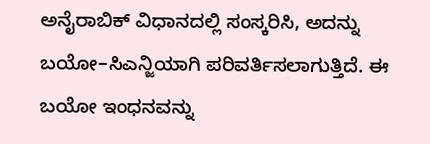ಅನೈರಾಬಿಕ್ ವಿಧಾನದಲ್ಲಿ ಸಂಸ್ಕರಿಸಿ, ಅದನ್ನು ಬಯೋ–ಸಿಎನ್ಜಿಯಾಗಿ ಪರಿವರ್ತಿಸಲಾಗುತ್ತಿದೆ. ಈ ಬಯೋ ಇಂಧನವನ್ನು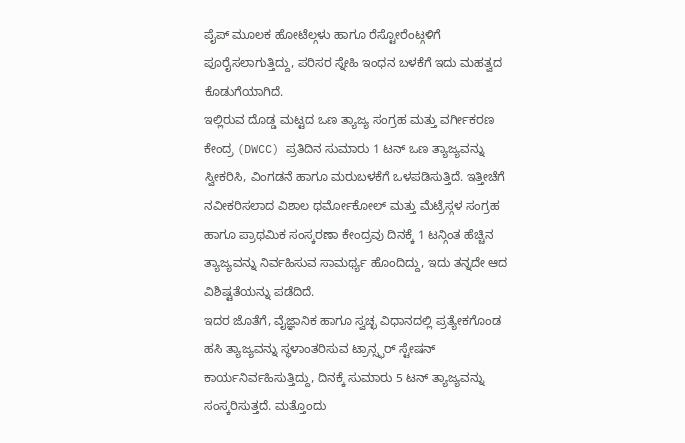ಪೈಪ್ ಮೂಲಕ ಹೋಟೆಲ್ಗಳು ಹಾಗೂ ರೆಸ್ಟೋರೆಂಟ್ಗಳಿಗೆ ಪೂರೈಸಲಾಗುತ್ತಿದ್ದು, ಪರಿಸರ ಸ್ನೇಹಿ ಇಂಧನ ಬಳಕೆಗೆ ಇದು ಮಹತ್ವದ ಕೊಡುಗೆಯಾಗಿದೆ.
ಇಲ್ಲಿರುವ ದೊಡ್ಡ ಮಟ್ಟದ ಒಣ ತ್ಯಾಜ್ಯ ಸಂಗ್ರಹ ಮತ್ತು ವರ್ಗೀಕರಣ ಕೇಂದ್ರ (DWCC) ಪ್ರತಿದಿನ ಸುಮಾರು 1 ಟನ್ ಒಣ ತ್ಯಾಜ್ಯವನ್ನು ಸ್ವೀಕರಿಸಿ, ವಿಂಗಡನೆ ಹಾಗೂ ಮರುಬಳಕೆಗೆ ಒಳಪಡಿಸುತ್ತಿದೆ. ಇತ್ತೀಚೆಗೆ ನವೀಕರಿಸಲಾದ ವಿಶಾಲ ಥರ್ಮೋಕೋಲ್ ಮತ್ತು ಮೆಟ್ರೆಸ್ಗಳ ಸಂಗ್ರಹ ಹಾಗೂ ಪ್ರಾಥಮಿಕ ಸಂಸ್ಕರಣಾ ಕೇಂದ್ರವು ದಿನಕ್ಕೆ 1 ಟನ್ಗಿಂತ ಹೆಚ್ಚಿನ ತ್ಯಾಜ್ಯವನ್ನು ನಿರ್ವಹಿಸುವ ಸಾಮರ್ಥ್ಯ ಹೊಂದಿದ್ದು, ಇದು ತನ್ನದೇ ಆದ ವಿಶಿಷ್ಟತೆಯನ್ನು ಪಡೆದಿದೆ.
ಇದರ ಜೊತೆಗೆ, ವೈಜ್ಞಾನಿಕ ಹಾಗೂ ಸ್ವಚ್ಛ ವಿಧಾನದಲ್ಲಿ ಪ್ರತ್ಯೇಕಗೊಂಡ ಹಸಿ ತ್ಯಾಜ್ಯವನ್ನು ಸ್ಥಳಾಂತರಿಸುವ ಟ್ರಾನ್ಸ್ಫರ್ ಸ್ಟೇಷನ್ ಕಾರ್ಯನಿರ್ವಹಿಸುತ್ತಿದ್ದು, ದಿನಕ್ಕೆ ಸುಮಾರು 5 ಟನ್ ತ್ಯಾಜ್ಯವನ್ನು ಸಂಸ್ಕರಿಸುತ್ತದೆ. ಮತ್ತೊಂದು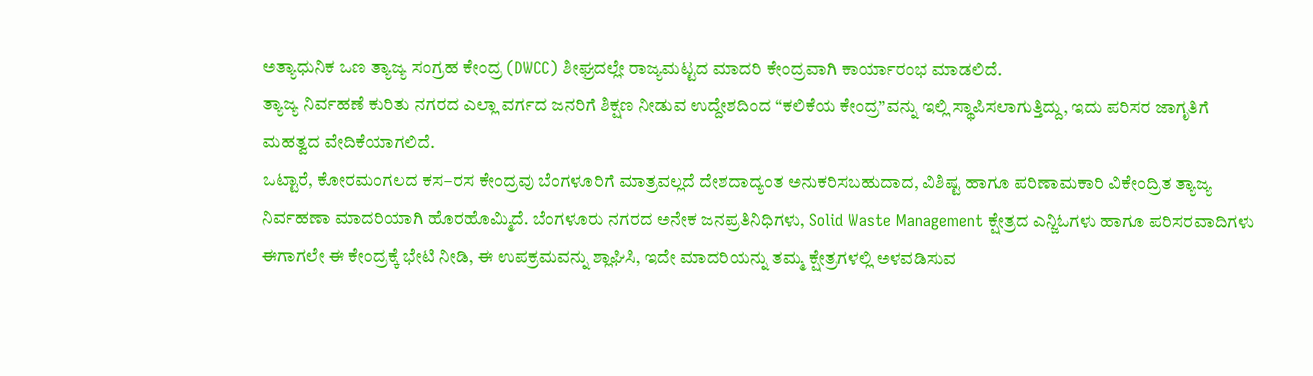ಅತ್ಯಾಧುನಿಕ ಒಣ ತ್ಯಾಜ್ಯ ಸಂಗ್ರಹ ಕೇಂದ್ರ (DWCC) ಶೀಘ್ರದಲ್ಲೇ ರಾಜ್ಯಮಟ್ಟದ ಮಾದರಿ ಕೇಂದ್ರವಾಗಿ ಕಾರ್ಯಾರಂಭ ಮಾಡಲಿದೆ.
ತ್ಯಾಜ್ಯ ನಿರ್ವಹಣೆ ಕುರಿತು ನಗರದ ಎಲ್ಲಾ ವರ್ಗದ ಜನರಿಗೆ ಶಿಕ್ಷಣ ನೀಡುವ ಉದ್ದೇಶದಿಂದ “ಕಲಿಕೆಯ ಕೇಂದ್ರ”ವನ್ನು ಇಲ್ಲಿ ಸ್ಥಾಪಿಸಲಾಗುತ್ತಿದ್ದು, ಇದು ಪರಿಸರ ಜಾಗೃತಿಗೆ ಮಹತ್ವದ ವೇದಿಕೆಯಾಗಲಿದೆ.
ಒಟ್ಟಾರೆ, ಕೋರಮಂಗಲದ ಕಸ–ರಸ ಕೇಂದ್ರವು ಬೆಂಗಳೂರಿಗೆ ಮಾತ್ರವಲ್ಲದೆ ದೇಶದಾದ್ಯಂತ ಅನುಕರಿಸಬಹುದಾದ, ವಿಶಿಷ್ಟ ಹಾಗೂ ಪರಿಣಾಮಕಾರಿ ವಿಕೇಂದ್ರಿತ ತ್ಯಾಜ್ಯ ನಿರ್ವಹಣಾ ಮಾದರಿಯಾಗಿ ಹೊರಹೊಮ್ಮಿದೆ. ಬೆಂಗಳೂರು ನಗರದ ಅನೇಕ ಜನಪ್ರತಿನಿಧಿಗಳು, Solid Waste Management ಕ್ಷೇತ್ರದ ಎನ್ಜಿಓಗಳು ಹಾಗೂ ಪರಿಸರವಾದಿಗಳು ಈಗಾಗಲೇ ಈ ಕೇಂದ್ರಕ್ಕೆ ಭೇಟಿ ನೀಡಿ, ಈ ಉಪಕ್ರಮವನ್ನು ಶ್ಲಾಘಿಸಿ, ಇದೇ ಮಾದರಿಯನ್ನು ತಮ್ಮ ಕ್ಷೇತ್ರಗಳಲ್ಲಿ ಅಳವಡಿಸುವ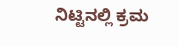ನಿಟ್ಟಿನಲ್ಲಿ ಕ್ರಮ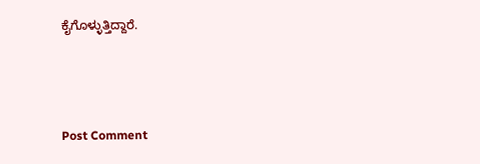ಕೈಗೊಳ್ಳುತ್ತಿದ್ದಾರೆ.



Post Comment